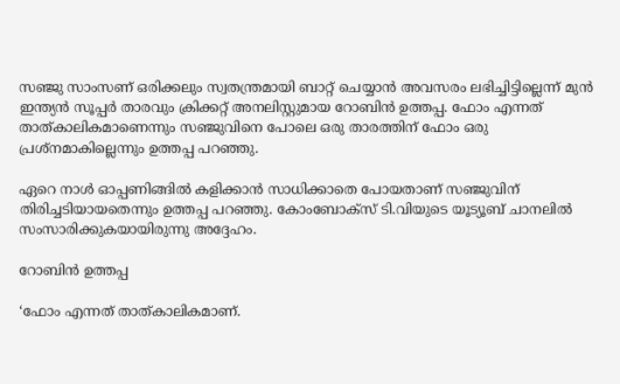സഞ്ജു സാംസണ് ഒരിക്കലും സ്വതന്ത്രമായി ബാറ്റ് ചെയ്യാന്‍ അവസരം ലഭിച്ചിട്ടില്ലെന്ന് മുന്‍ ഇന്ത്യന്‍ സൂപ്പര്‍ താരവും ക്രിക്കറ്റ് അനലിസ്റ്റുമായ റോബിന്‍ ഉത്തപ്പ. ഫോം എന്നത് താത്കാലികമാണെന്നും സഞ്ജുവിനെ പോലെ ഒരു താരത്തിന് ഫോം ഒരു പ്രശ്‌നമാകില്ലെന്നും ഉത്തപ്പ പറഞ്ഞു.

ഏറെ നാള്‍ ഓപ്പണിങ്ങില്‍ കളിക്കാന്‍ സാധിക്കാതെ പോയതാണ് സഞ്ജുവിന് തിരിച്ചടിയായതെന്നും ഉത്തപ്പ പറഞ്ഞു. കോംബോക്‌സ് ടി.വിയുടെ യൂട്യൂബ് ചാനലില്‍ സംസാരിക്കുകയായിരുന്നു അദ്ദേഹം.

റോബിന്‍ ഉത്തപ്പ

‘ഫോം എന്നത് താത്കാലികമാണ്.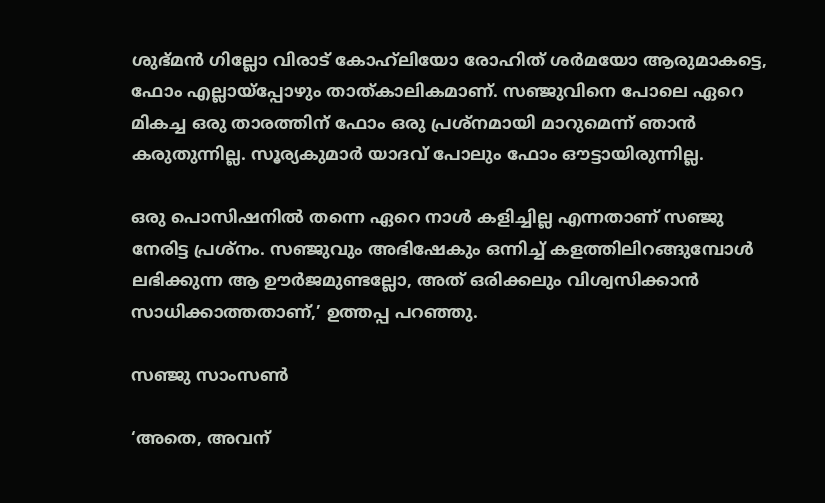ശുഭ്മന്‍ ഗില്ലോ വിരാട് കോഹ്‌ലിയോ രോഹിത് ശര്‍മയോ ആരുമാകട്ടെ, ഫോം എല്ലായ്‌പ്പോഴും താത്കാലികമാണ്. സഞ്ജുവിനെ പോലെ ഏറെ മികച്ച ഒരു താരത്തിന് ഫോം ഒരു പ്രശ്‌നമായി മാറുമെന്ന് ഞാന്‍ കരുതുന്നില്ല. സൂര്യകുമാര്‍ യാദവ് പോലും ഫോം ഔട്ടായിരുന്നില്ല.

ഒരു പൊസിഷനില്‍ തന്നെ ഏറെ നാള്‍ കളിച്ചില്ല എന്നതാണ് സഞ്ജു നേരിട്ട പ്രശ്‌നം. സഞ്ജുവും അഭിഷേകും ഒന്നിച്ച് കളത്തിലിറങ്ങുമ്പോള്‍ ലഭിക്കുന്ന ആ ഊര്‍ജമുണ്ടല്ലോ, അത് ഒരിക്കലും വിശ്വസിക്കാന്‍ സാധിക്കാത്തതാണ്,’ ഉത്തപ്പ പറഞ്ഞു.

സഞ്ജു സാംസണ്‍

‘അതെ, അവന്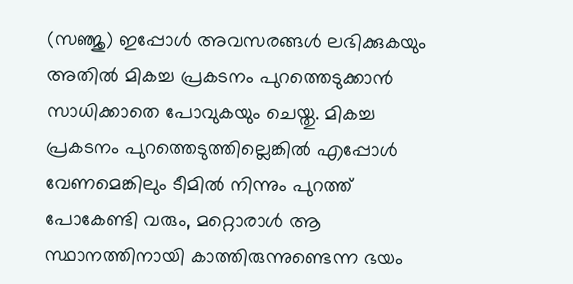(സഞ്ജു) ഇപ്പോള്‍ അവസരങ്ങള്‍ ലഭിക്കുകയും അതില്‍ മികച്ച പ്രകടനം പുറത്തെടുക്കാന്‍ സാധിക്കാതെ പോവുകയും ചെയ്തു. മികച്ച പ്രകടനം പുറത്തെടുത്തില്ലെങ്കില്‍ എപ്പോള്‍ വേണമെങ്കിലും ടീമില്‍ നിന്നും പുറത്ത് പോകേണ്ടി വരും, മറ്റൊരാള്‍ ആ സ്ഥാനത്തിനായി കാത്തിരുന്നുണ്ടെന്ന ഭയം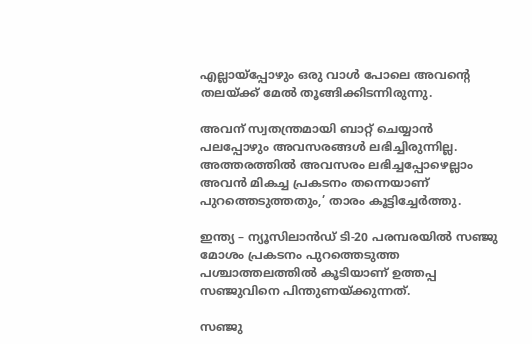എല്ലായ്‌പ്പോഴും ഒരു വാള്‍ പോലെ അവന്റെ തലയ്ക്ക് മേല്‍ തൂങ്ങിക്കിടന്നിരുന്നു.

അവന് സ്വതന്ത്രമായി ബാറ്റ് ചെയ്യാന്‍ പലപ്പോഴും അവസരങ്ങള്‍ ലഭിച്ചിരുന്നില്ല. അത്തരത്തില്‍ അവസരം ലഭിച്ചപ്പോഴെല്ലാം അവന്‍ മികച്ച പ്രകടനം തന്നെയാണ് പുറത്തെടുത്തതും,’ താരം കൂട്ടിച്ചേര്‍ത്തു.

ഇന്ത്യ – ന്യൂസിലാന്‍ഡ് ടി-20 പരമ്പരയില്‍ സഞ്ജു മോശം പ്രകടനം പുറത്തെടുത്ത പശ്ചാത്തലത്തില്‍ കൂടിയാണ് ഉത്തപ്പ സഞ്ജുവിനെ പിന്തുണയ്ക്കുന്നത്.

സഞ്ജു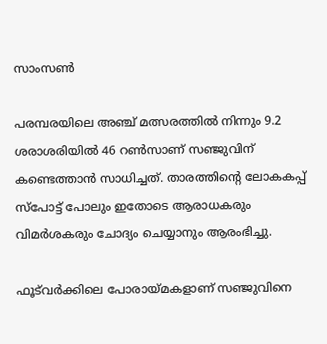സാംസണ്‍

പരമ്പരയിലെ അഞ്ച് മത്സരത്തില്‍ നിന്നും 9.2 ശരാശരിയില്‍ 46 റണ്‍സാണ് സഞ്ജുവിന് കണ്ടെത്താന്‍ സാധിച്ചത്. താരത്തിന്റെ ലോകകപ്പ് സ്‌പോട്ട് പോലും ഇതോടെ ആരാധകരും വിമര്‍ശകരും ചോദ്യം ചെയ്യാനും ആരംഭിച്ചു.

ഫൂട്‌വര്‍ക്കിലെ പോരായ്മകളാണ് സഞ്ജുവിനെ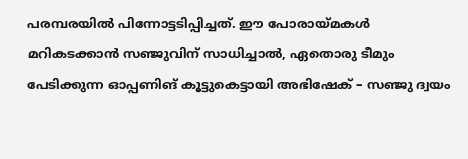പരമ്പരയില്‍ പിന്നോട്ടടിപ്പിച്ചത്. ഈ പോരായ്മകള്‍ മറികടക്കാന്‍ സഞ്ജുവിന് സാധിച്ചാല്‍, ഏതൊരു ടീമും പേടിക്കുന്ന ഓപ്പണിങ് കൂട്ടുകെട്ടായി അഭിഷേക് – സഞ്ജു ദ്വയം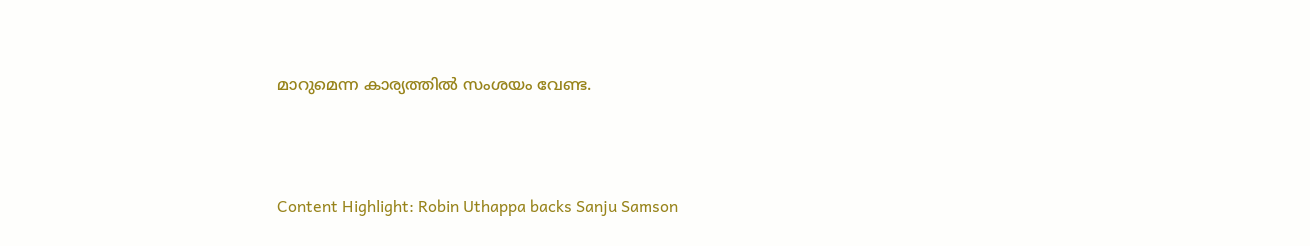മാറുമെന്ന കാര്യത്തില്‍ സംശയം വേണ്ട.



Content Highlight: Robin Uthappa backs Sanju Samson